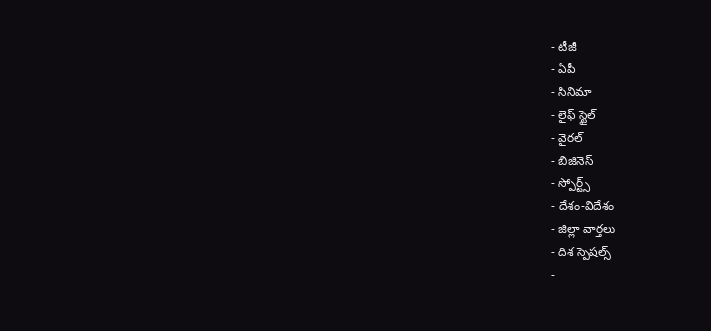- టీజీ
- ఏపీ
- సినిమా
- లైఫ్ స్టైల్
- వైరల్
- బిజినెస్
- స్పోర్ట్స్
- దేశం-విదేశం
- జిల్లా వార్తలు
- దిశ స్పెషల్స్
-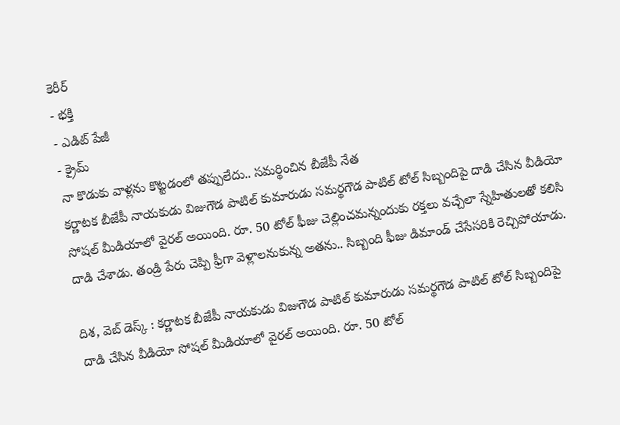కెరీర్
- భక్తి
- ఎడిట్ పేజీ
- క్రైమ్
నా కొడుకు వాళ్లను కొట్టడంలో తప్పులేదు.. సమర్థించిన బీజేపీ నేత
కర్ణాటక బీజేపీ నాయకుడు విజుగౌడ పాటిల్ కుమారుడు సమర్థగౌడ పాటిల్ టోల్ సిబ్బందిపై దాడి చేసిన వీడియో సోషల్ మీడియాలో వైరల్ అయింది. రూ. 50 టోల్ ఫీజు చెల్లించమన్నందుకు రక్తలు వచ్చేలా స్నేహితులతో కలిసి దాడి చేశాడు. తండ్రి పేరు చెప్పి ఫ్రీగా వెళ్లాలనుకున్న అతను.. సిబ్బంది ఫీజు డిమాండ్ చేసేసరికి రెచ్చిపోయాడు.

దిశ, వెబ్ డెస్క్ : కర్ణాటక బీజేపీ నాయకుడు విజుగౌడ పాటిల్ కుమారుడు సమర్థగౌడ పాటిల్ టోల్ సిబ్బందిపై దాడి చేసిన వీడియో సోషల్ మీడియాలో వైరల్ అయింది. రూ. 50 టోల్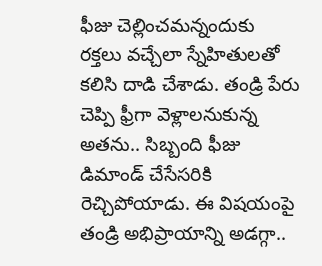ఫీజు చెల్లించమన్నందుకు రక్తలు వచ్చేలా స్నేహితులతో కలిసి దాడి చేశాడు. తండ్రి పేరు చెప్పి ఫ్రీగా వెళ్లాలనుకున్న అతను.. సిబ్బంది ఫీజు డిమాండ్ చేసేసరికి రెచ్చిపోయాడు. ఈ విషయంపై తండ్రి అభిప్రాయాన్ని అడగ్గా..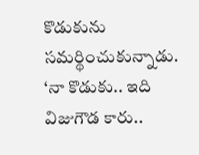కొడుకును సమర్థించుకున్నాడు. ‘నా కొడుకు.. ఇది విజుగౌడ కారు..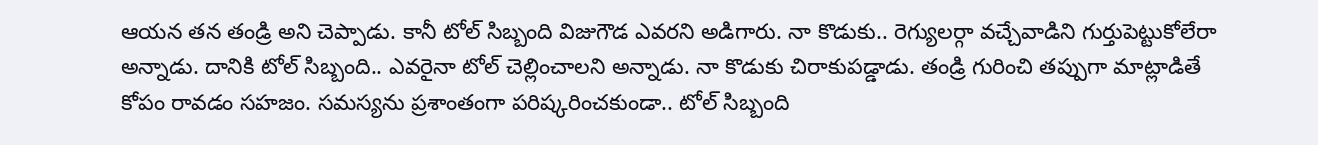ఆయన తన తండ్రి అని చెప్పాడు. కానీ టోల్ సిబ్బంది విజుగౌడ ఎవరని అడిగారు. నా కొడుకు.. రెగ్యులర్గా వచ్చేవాడిని గుర్తుపెట్టుకోలేరా అన్నాడు. దానికి టోల్ సిబ్బంది.. ఎవరైనా టోల్ చెల్లించాలని అన్నాడు. నా కొడుకు చిరాకుపడ్డాడు. తండ్రి గురించి తప్పుగా మాట్లాడితే కోపం రావడం సహజం. సమస్యను ప్రశాంతంగా పరిష్కరించకుండా.. టోల్ సిబ్బంది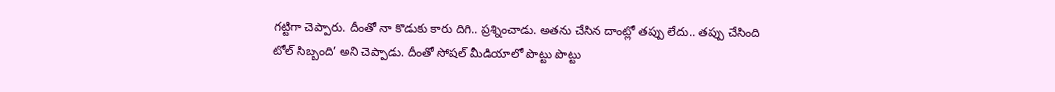గట్టిగా చెప్పారు. దీంతో నా కొడుకు కారు దిగి.. ప్రశ్నించాడు. అతను చేసిన దాంట్లో తప్పు లేదు.. తప్పు చేసింది టోల్ సిబ్బంది’ అని చెప్పాడు. దీంతో సోషల్ మీడియాలో పొట్టు పొట్టు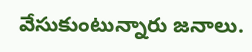వేసుకుంటున్నారు జనాలు.